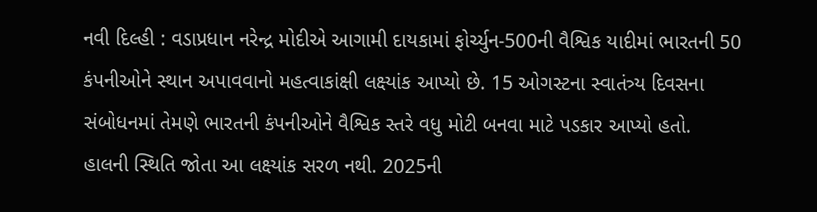નવી દિલ્હી : વડાપ્રધાન નરેન્દ્ર મોદીએ આગામી દાયકામાં ફોર્ચ્યુન-500ની વૈશ્વિક યાદીમાં ભારતની 50 કંપનીઓને સ્થાન અપાવવાનો મહત્વાકાંક્ષી લક્ષ્યાંક આપ્યો છે. 15 ઓગસ્ટના સ્વાતંત્ર્ય દિવસના સંબોધનમાં તેમણે ભારતની કંપનીઓને વૈશ્વિક સ્તરે વધુ મોટી બનવા માટે પડકાર આપ્યો હતો.
હાલની સ્થિતિ જોતા આ લક્ષ્યાંક સરળ નથી. 2025ની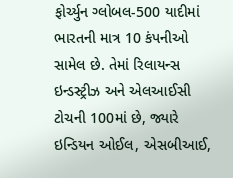ફોર્ચ્યુન ગ્લોબલ-500 યાદીમાં ભારતની માત્ર 10 કંપનીઓ સામેલ છે. તેમાં રિલાયન્સ ઇન્ડસ્ટ્રીઝ અને એલઆઈસી ટોચની 100માં છે, જ્યારે ઇન્ડિયન ઓઈલ, એસબીઆઈ,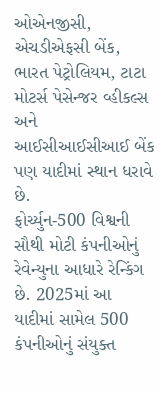ઓએનજીસી, એચડીએફસી બેંક, ભારત પેટ્રોલિયમ, ટાટા મોટર્સ પેસેન્જર વ્હીકલ્સ અને આઈસીઆઈસીઆઈ બેંક પણ યાદીમાં સ્થાન ધરાવે છે.
ફોર્ચ્યુન-500 વિશ્વની સૌથી મોટી કંપનીઓનું રેવેન્યુના આધારે રેન્કિંગ છે. 2025માં આ યાદીમાં સામેલ 500 કંપનીઓનું સંયુક્ત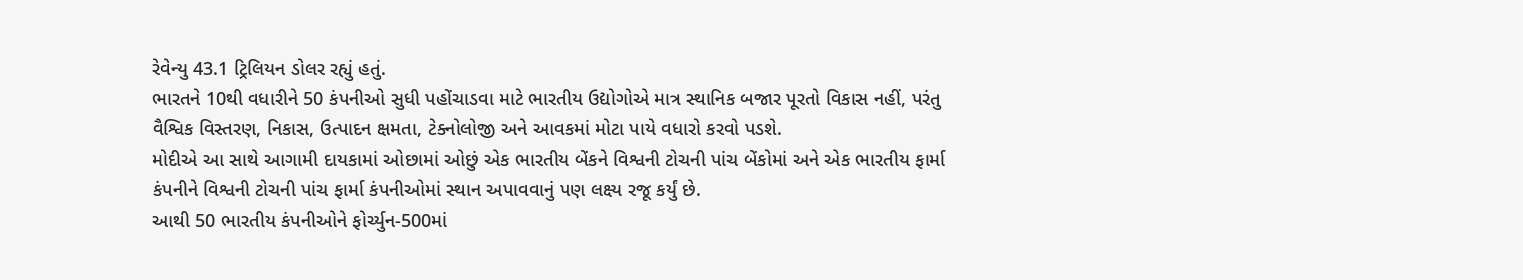રેવેન્યુ 43.1 ટ્રિલિયન ડોલર રહ્યું હતું.
ભારતને 10થી વધારીને 50 કંપનીઓ સુધી પહોંચાડવા માટે ભારતીય ઉદ્યોગોએ માત્ર સ્થાનિક બજાર પૂરતો વિકાસ નહીં, પરંતુ વૈશ્વિક વિસ્તરણ, નિકાસ, ઉત્પાદન ક્ષમતા, ટેક્નોલોજી અને આવકમાં મોટા પાયે વધારો કરવો પડશે.
મોદીએ આ સાથે આગામી દાયકામાં ઓછામાં ઓછું એક ભારતીય બેંકને વિશ્વની ટોચની પાંચ બેંકોમાં અને એક ભારતીય ફાર્મા કંપનીને વિશ્વની ટોચની પાંચ ફાર્મા કંપનીઓમાં સ્થાન અપાવવાનું પણ લક્ષ્ય રજૂ કર્યું છે.
આથી 50 ભારતીય કંપનીઓને ફોર્ચ્યુન-500માં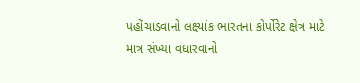પહોંચાડવાનો લક્ષ્યાંક ભારતના કોર્પોરેટ ક્ષેત્ર માટે માત્ર સંખ્યા વધારવાનો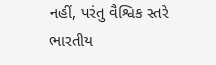નહીં, પરંતુ વૈશ્વિક સ્તરે ભારતીય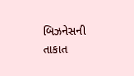બિઝનેસની તાકાત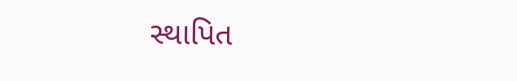સ્થાપિત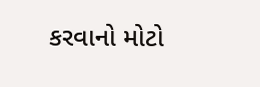કરવાનો મોટો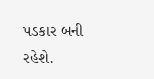પડકાર બની રહેશે.